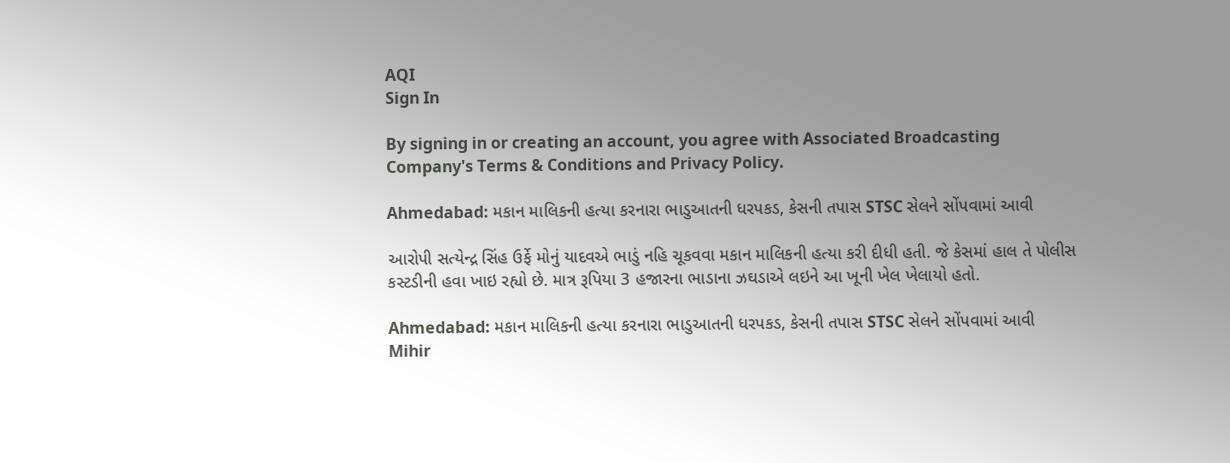AQI
Sign In

By signing in or creating an account, you agree with Associated Broadcasting Company's Terms & Conditions and Privacy Policy.

Ahmedabad: મકાન માલિકની હત્યા કરનારા ભાડુઆતની ધરપકડ, કેસની તપાસ STSC સેલને સોંપવામાં આવી

આરોપી સત્યેન્દ્ર સિંહ ઉર્ફે મોનું યાદવએ ભાડું નહિ ચૂકવવા મકાન માલિકની હત્યા કરી દીધી હતી. જે કેસમાં હાલ તે પોલીસ કસ્ટડીની હવા ખાઇ રહ્યો છે. માત્ર રૂપિયા 3 હજારના ભાડાના ઝઘડાએ લઇને આ ખૂની ખેલ ખેલાયો હતો.

Ahmedabad: મકાન માલિકની હત્યા કરનારા ભાડુઆતની ધરપકડ, કેસની તપાસ STSC સેલને સોંપવામાં આવી
Mihir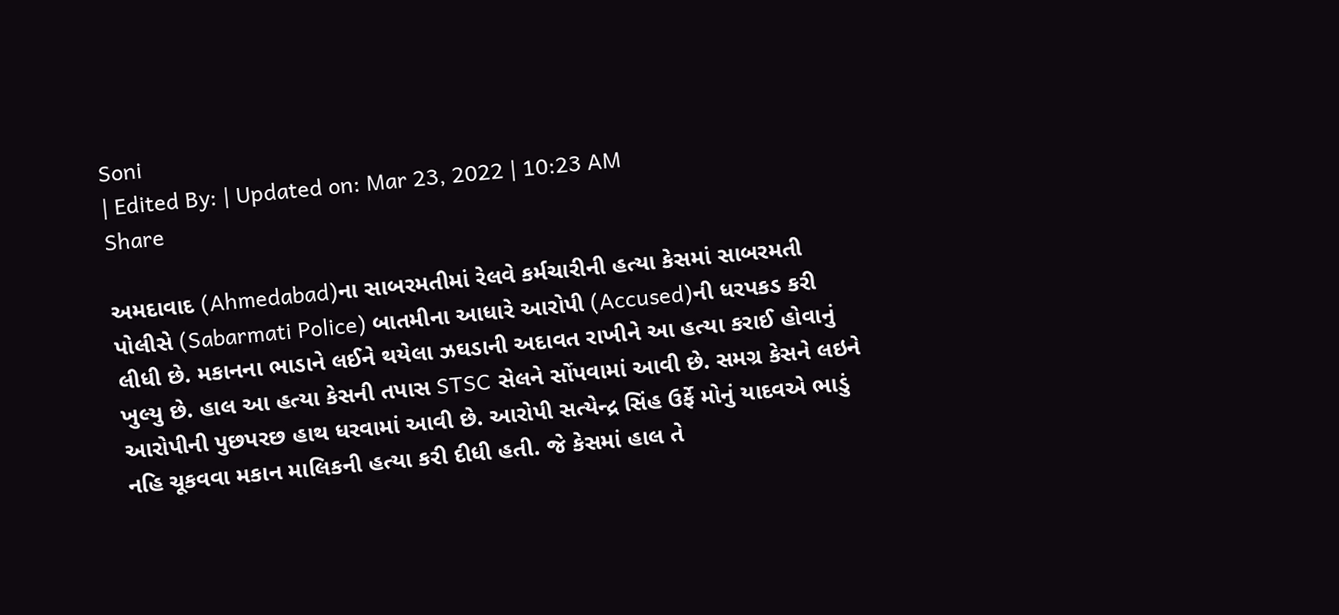Soni
| Edited By: | Updated on: Mar 23, 2022 | 10:23 AM
Share

અમદાવાદ (Ahmedabad)ના સાબરમતીમાં રેલવે કર્મચારીની હત્યા કેસમાં સાબરમતી પોલીસે (Sabarmati Police) બાતમીના આધારે આરોપી (Accused)ની ધરપકડ કરી લીધી છે. મકાનના ભાડાને લઈને થયેલા ઝઘડાની અદાવત રાખીને આ હત્યા કરાઈ હોવાનું ખુલ્યુ છે. હાલ આ હત્યા કેસની તપાસ STSC સેલને સોંપવામાં આવી છે. સમગ્ર કેસને લઇને આરોપીની પુછપરછ હાથ ધરવામાં આવી છે. આરોપી સત્યેન્દ્ર સિંહ ઉર્ફે મોનું યાદવએ ભાડું નહિ ચૂકવવા મકાન માલિકની હત્યા કરી દીધી હતી. જે કેસમાં હાલ તે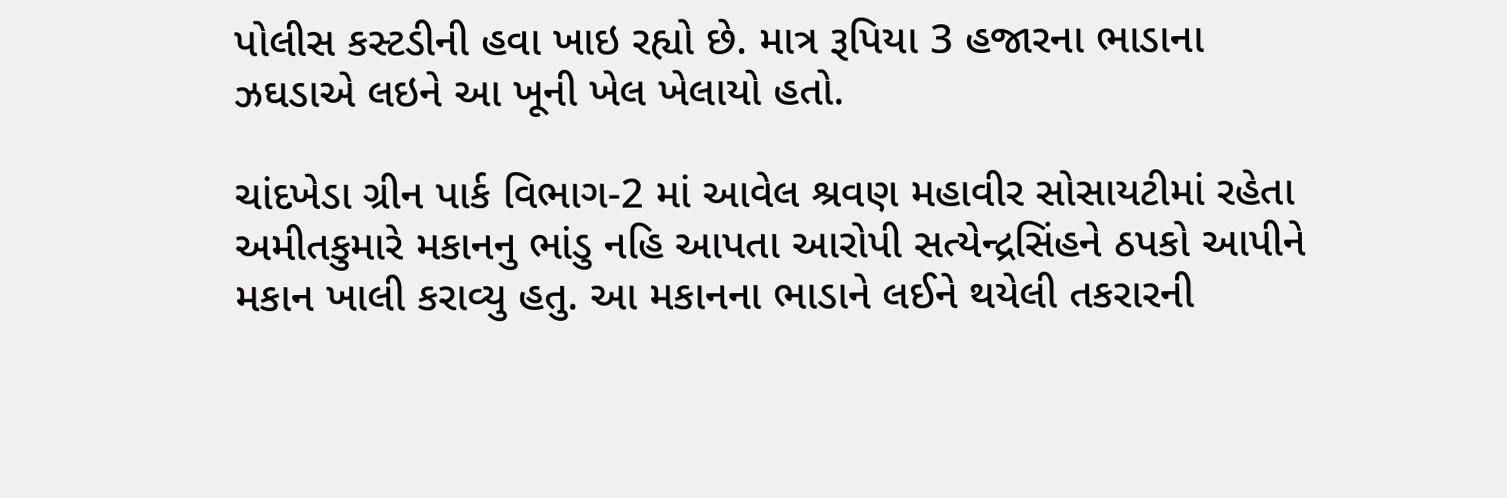પોલીસ કસ્ટડીની હવા ખાઇ રહ્યો છે. માત્ર રૂપિયા 3 હજારના ભાડાના ઝઘડાએ લઇને આ ખૂની ખેલ ખેલાયો હતો.

ચાંદખેડા ગ્રીન પાર્ક વિભાગ-2 માં આવેલ શ્રવણ મહાવીર સોસાયટીમાં રહેતા અમીતકુમારે મકાનનુ ભાંડુ નહિ આપતા આરોપી સત્યેન્દ્રસિંહને ઠપકો આપીને મકાન ખાલી કરાવ્યુ હતુ. આ મકાનના ભાડાને લઈને થયેલી તકરારની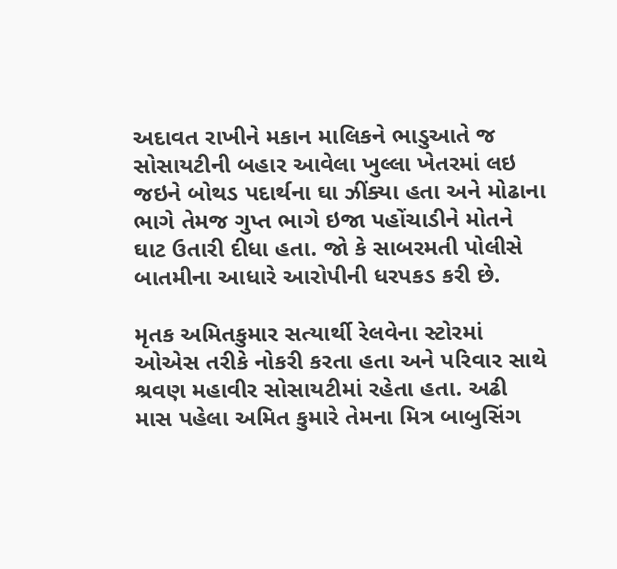અદાવત રાખીને મકાન માલિકને ભાડુઆતે જ સોસાયટીની બહાર આવેલા ખુલ્લા ખેતરમાં લઇ જઇને બોથડ પદાર્થના ઘા ઝીંક્યા હતા અને મોઢાના ભાગે તેમજ ગુપ્ત ભાગે ઇજા પહોંચાડીને મોતને ઘાટ ઉતારી દીધા હતા. જો કે સાબરમતી પોલીસે બાતમીના આધારે આરોપીની ધરપકડ કરી છે.

મૃતક અમિતકુમાર સત્યાર્થી રેલવેના સ્ટોરમાં ઓએસ તરીકે નોકરી કરતા હતા અને પરિવાર સાથે શ્રવણ મહાવીર સોસાયટીમાં રહેતા હતા. અઢી માસ પહેલા અમિત કુમારે તેમના મિત્ર બાબુસિંગ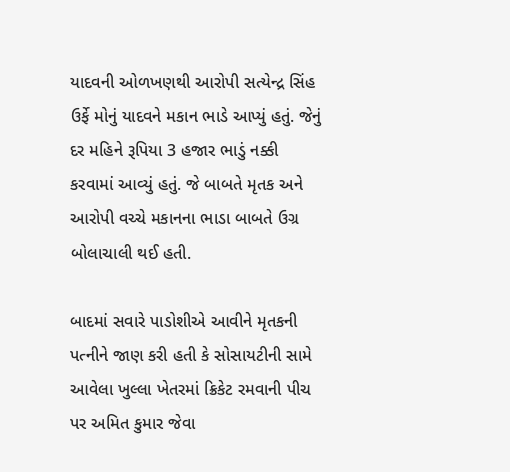યાદવની ઓળખણથી આરોપી સત્યેન્દ્ર સિંહ ઉર્ફે મોનું યાદવને મકાન ભાડે આપ્યું હતું. જેનું દર મહિને રૂપિયા 3 હજાર ભાડું નક્કી કરવામાં આવ્યું હતું. જે બાબતે મૃતક અને આરોપી વચ્ચે મકાનના ભાડા બાબતે ઉગ્ર બોલાચાલી થઈ હતી.

બાદમાં સવારે પાડોશીએ આવીને મૃતકની પત્નીને જાણ કરી હતી કે સોસાયટીની સામે આવેલા ખુલ્લા ખેતરમાં ક્રિકેટ રમવાની પીચ પર અમિત કુમાર જેવા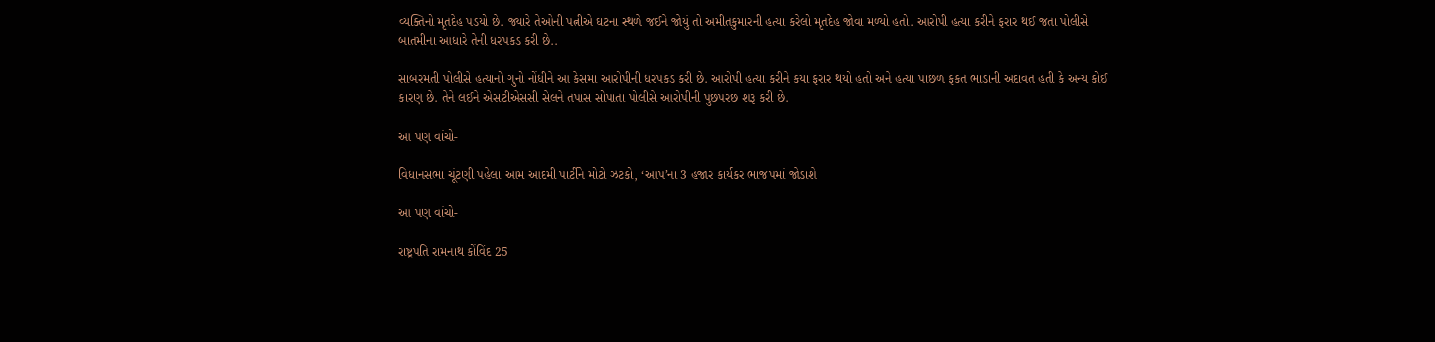વ્યક્તિનો મૃતદેહ પડયો છે. જ્યારે તેઓની પત્નીએ ઘટના સ્થળે જઈને જોયું તો અમીતકુમારની હત્યા કરેલો મૃતદેહ જોવા મળ્યો હતો. આરોપી હત્યા કરીને ફરાર થઈ જતા પોલીસે બાતમીના આધારે તેની ધરપકડ કરી છે..

સાબરમતી પોલીસે હત્યાનો ગુનો નોંધીને આ કેસમા આરોપીની ધરપકડ કરી છે. આરોપી હત્યા કરીને કયા ફરાર થયો હતો અને હત્યા પાછળ ફકત ભાડાની અદાવત હતી કે અન્ય કોઈ કારણ છે. તેને લઈને એસટીએસસી સેલને તપાસ સોપાતા પોલીસે આરોપીની પુછપરછ શરૂ કરી છે.

આ પણ વાંચો-

વિધાનસભા ચૂંટણી પહેલા આમ આદમી પાર્ટીને મોટો ઝટકો, ‘આપ’ના 3 હજાર કાર્યકર ભાજપમાં જોડાશે

આ પણ વાંચો-

રાષ્ટ્રપતિ રામનાથ કોંવિંદ 25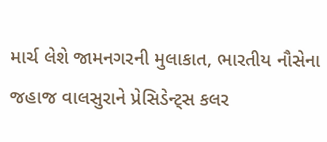માર્ચ લેશે જામનગરની મુલાકાત, ભારતીય નૌસેના જહાજ વાલસુરાને પ્રેસિડેન્ટ્સ કલર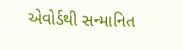એવોર્ડથી સન્માનિત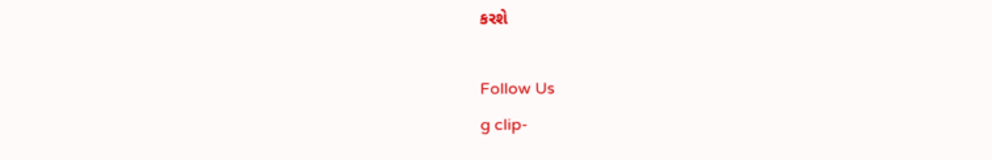કરશે

Follow Us
g clip-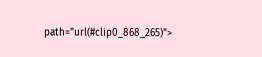path="url(#clip0_868_265)">